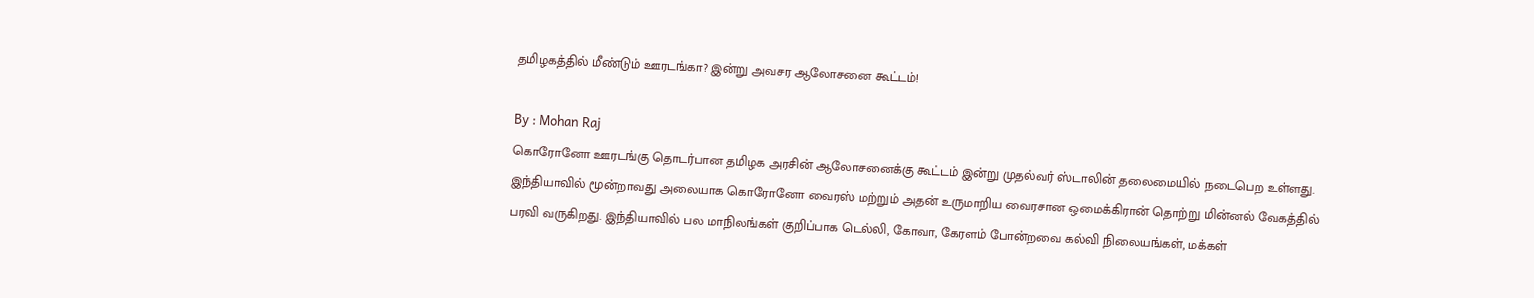தமிழகத்தில் மீண்டும் ஊரடங்கா? இன்று அவசர ஆலோசனை கூட்டம்!

By : Mohan Raj
கொரோனோ ஊரடங்கு தொடர்பான தமிழக அரசின் ஆலோசனைக்கு கூட்டம் இன்று முதல்வர் ஸ்டாலின் தலைமையில் நடைபெற உள்ளது.
இந்தியாவில் மூன்றாவது அலையாக கொரோனோ வைரஸ் மற்றும் அதன் உருமாறிய வைரசான ஒமைக்கிரான் தொற்று மின்னல் வேகத்தில் பரவி வருகிறது. இந்தியாவில் பல மாநிலங்கள் குறிப்பாக டெல்லி, கோவா, கேரளம் போன்றவை கல்வி நிலையங்கள், மக்கள்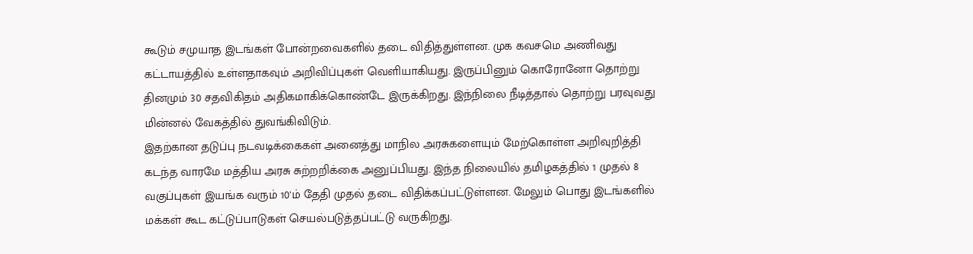கூடும் சமுயாத இடங்கள் போன்றவைகளில் தடை விதித்துள்ளன. முக கவசமெ அணிவது கட்டாயத்தில் உள்ளதாகவும் அறிவிப்புகள் வெளியாகியது. இருப்பினும் கொரோனோ தொற்று தினமும் 30 சதவிகிதம் அதிகமாகிக்கொண்டே இருக்கிறது. இந்நிலை நீடித்தால் தொற்று பரவுவது மின்னல் வேகத்தில் துவங்கிவிடும்.
இதற்கான தடுப்பு நடவடிக்கைகள் அனைத்து மாநில அரசுகளையும் மேற்கொள்ள அறிவுறித்தி கடந்த வாரமே மத்திய அரசு சுற்றறிக்கை அனுப்பியது. இந்த நிலையில் தமிழகத்தில் 1 முதல் 8 வகுப்புகள் இயங்க வரும் 10'ம் தேதி முதல் தடை விதிக்கப்பட்டுள்ளன. மேலும் பொது இடங்களில் மக்கள் கூட கட்டுப்பாடுகள் செயல்படுத்தப்பட்டு வருகிறது.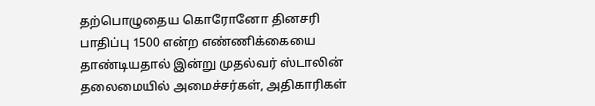தற்பொழுதைய கொரோனோ தினசரி பாதிப்பு 1500 என்ற எண்ணிக்கையை தாண்டியதால் இன்று முதல்வர் ஸ்டாலின் தலைமையில் அமைச்சர்கள், அதிகாரிகள்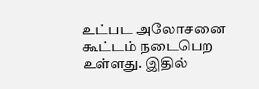உட்பட அலோசனை கூட்டம் நடைபெற உள்ளது. இதில்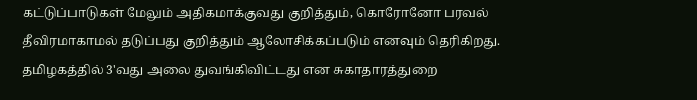கட்டுப்பாடுகள் மேலும் அதிகமாக்குவது குறித்தும், கொரோனோ பரவல் தீவிரமாகாமல் தடுப்பது குறித்தும் ஆலோசிக்கப்படும் எனவும் தெரிகிறது. தமிழகத்தில் 3'வது அலை துவங்கிவிட்டது என சுகாதாரத்துறை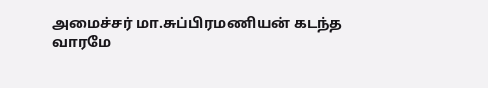அமைச்சர் மா.சுப்பிரமணியன் கடந்த வாரமே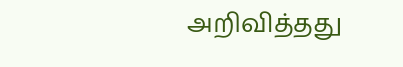அறிவித்தது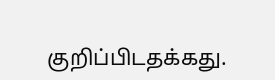குறிப்பிடதக்கது.